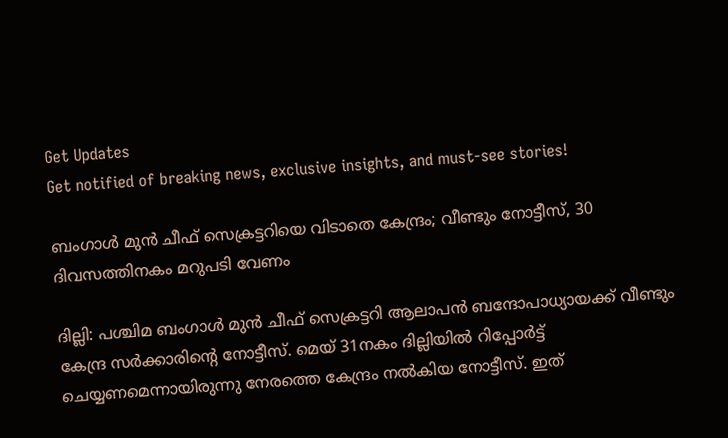Get Updates
Get notified of breaking news, exclusive insights, and must-see stories!

ബംഗാള്‍ മുന്‍ ചീഫ് സെക്രട്ടറിയെ വിടാതെ കേന്ദ്രം; വീണ്ടും നോട്ടീസ്, 30 ദിവസത്തിനകം മറുപടി വേണം

ദില്ലി: പശ്ചിമ ബംഗാള്‍ മുന്‍ ചീഫ് സെക്രട്ടറി ആലാപന്‍ ബന്ദോപാധ്യായക്ക് വീണ്ടും കേന്ദ്ര സര്‍ക്കാരിന്റെ നോട്ടീസ്. മെയ് 31നകം ദില്ലിയില്‍ റിപ്പോര്‍ട്ട് ചെയ്യണമെന്നായിരുന്നു നേരത്തെ കേന്ദ്രം നല്‍കിയ നോട്ടീസ്. ഇത്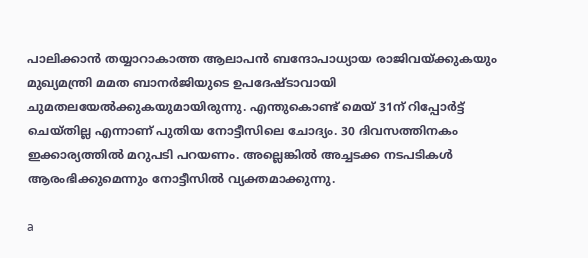പാലിക്കാന്‍ തയ്യാറാകാത്ത ആലാപന്‍ ബന്ദോപാധ്യായ രാജിവയ്ക്കുകയും മുഖ്യമന്ത്രി മമത ബാനര്‍ജിയുടെ ഉപദേഷ്ടാവായി ചുമതലയേല്‍ക്കുകയുമായിരുന്നു. എന്തുകൊണ്ട് മെയ് 31ന് റിപ്പോര്‍ട്ട് ചെയ്തില്ല എന്നാണ് പുതിയ നോട്ടീസിലെ ചോദ്യം. 30 ദിവസത്തിനകം ഇക്കാര്യത്തില്‍ മറുപടി പറയണം. അല്ലെങ്കില്‍ അച്ചടക്ക നടപടികള്‍ ആരംഭിക്കുമെന്നും നോട്ടീസില്‍ വ്യക്തമാക്കുന്നു.

a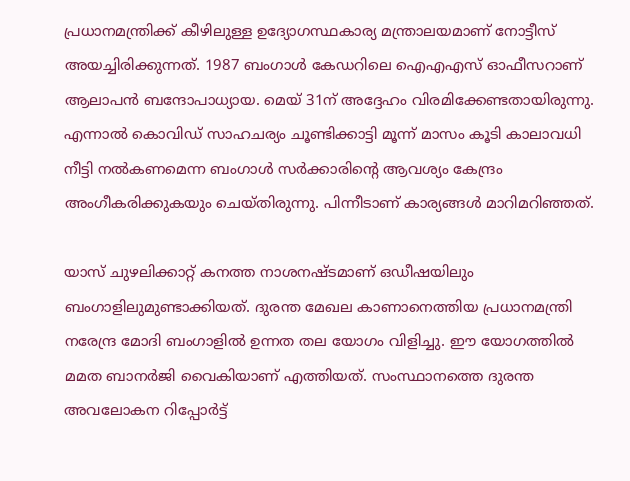പ്രധാനമന്ത്രിക്ക് കീഴിലുള്ള ഉദ്യോഗസ്ഥകാര്യ മന്ത്രാലയമാണ് നോട്ടീസ് അയച്ചിരിക്കുന്നത്. 1987 ബംഗാള്‍ കേഡറിലെ ഐഎഎസ് ഓഫീസറാണ് ആലാപന്‍ ബന്ദോപാധ്യായ. മെയ് 31ന് അദ്ദേഹം വിരമിക്കേണ്ടതായിരുന്നു. എന്നാല്‍ കൊവിഡ് സാഹചര്യം ചൂണ്ടിക്കാട്ടി മൂന്ന് മാസം കൂടി കാലാവധി നീട്ടി നല്‍കണമെന്ന ബംഗാള്‍ സര്‍ക്കാരിന്റെ ആവശ്യം കേന്ദ്രം അംഗീകരിക്കുകയും ചെയ്തിരുന്നു. പിന്നീടാണ് കാര്യങ്ങള്‍ മാറിമറിഞ്ഞത്.

യാസ് ചുഴലിക്കാറ്റ് കനത്ത നാശനഷ്ടമാണ് ഒഡീഷയിലും ബംഗാളിലുമുണ്ടാക്കിയത്. ദുരന്ത മേഖല കാണാനെത്തിയ പ്രധാനമന്ത്രി നരേന്ദ്ര മോദി ബംഗാളില്‍ ഉന്നത തല യോഗം വിളിച്ചു. ഈ യോഗത്തില്‍ മമത ബാനര്‍ജി വൈകിയാണ് എത്തിയത്. സംസ്ഥാനത്തെ ദുരന്ത അവലോകന റിപ്പോര്‍ട്ട്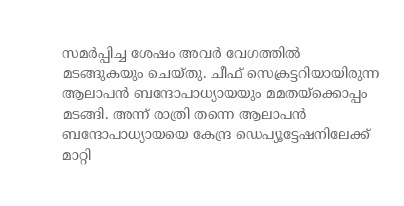സമര്‍പ്പിച്ച ശേഷം അവര്‍ വേഗത്തില്‍ മടങ്ങുകയും ചെയ്തു. ചീഫ് സെക്രട്ടറിയായിരുന്ന ആലാപന്‍ ബന്ദോപാധ്യായയും മമതയ്‌ക്കൊപ്പം മടങ്ങി. അന്ന് രാത്രി തന്നെ ആലാപന്‍ ബന്ദോപാധ്യായയെ കേന്ദ്ര ഡെപ്യൂട്ടേഷനിലേക്ക് മാറ്റി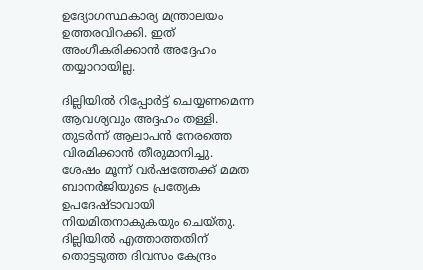ഉദ്യോഗസ്ഥകാര്യ മന്ത്രാലയം ഉത്തരവിറക്കി. ഇത് അംഗീകരിക്കാന്‍ അദ്ദേഹം തയ്യാറായില്ല.

ദില്ലിയില്‍ റിപ്പോര്‍ട്ട് ചെയ്യണമെന്ന ആവശ്യവും അദ്ദഹം തള്ളി. തുടര്‍ന്ന് ആലാപന്‍ നേരത്തെ വിരമിക്കാന്‍ തീരുമാനിച്ചു. ശേഷം മൂന്ന് വര്‍ഷത്തേക്ക് മമത ബാനര്‍ജിയുടെ പ്രത്യേക ഉപദേഷ്ടാവായി നിയമിതനാകുകയും ചെയ്തു. ദില്ലിയില്‍ എത്താത്തതിന് തൊട്ടടുത്ത ദിവസം കേന്ദ്രം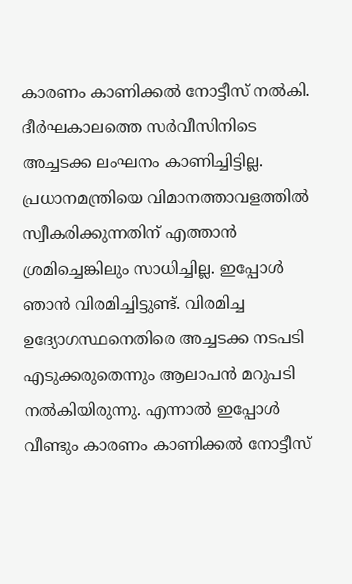കാരണം കാണിക്കല്‍ നോട്ടീസ് നല്‍കി. ദീര്‍ഘകാലത്തെ സര്‍വീസിനിടെ അച്ചടക്ക ലംഘനം കാണിച്ചിട്ടില്ല. പ്രധാനമന്ത്രിയെ വിമാനത്താവളത്തില്‍ സ്വീകരിക്കുന്നതിന് എത്താന്‍ ശ്രമിച്ചെങ്കിലും സാധിച്ചില്ല. ഇപ്പോള്‍ ഞാന്‍ വിരമിച്ചിട്ടുണ്ട്. വിരമിച്ച ഉദ്യോഗസ്ഥനെതിരെ അച്ചടക്ക നടപടി എടുക്കരുതെന്നും ആലാപന്‍ മറുപടി നല്‍കിയിരുന്നു. എന്നാല്‍ ഇപ്പോള്‍ വീണ്ടും കാരണം കാണിക്കല്‍ നോട്ടീസ്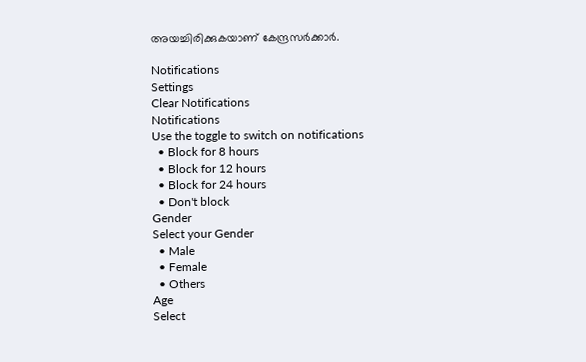അയച്ചിരിക്കുകയാണ് കേന്ദ്രസര്‍ക്കാര്‍.

Notifications
Settings
Clear Notifications
Notifications
Use the toggle to switch on notifications
  • Block for 8 hours
  • Block for 12 hours
  • Block for 24 hours
  • Don't block
Gender
Select your Gender
  • Male
  • Female
  • Others
Age
Select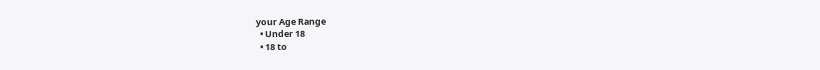your Age Range
  • Under 18
  • 18 to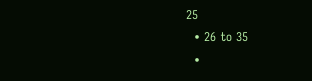25
  • 26 to 35
  •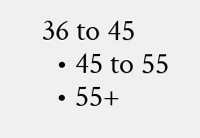36 to 45
  • 45 to 55
  • 55+